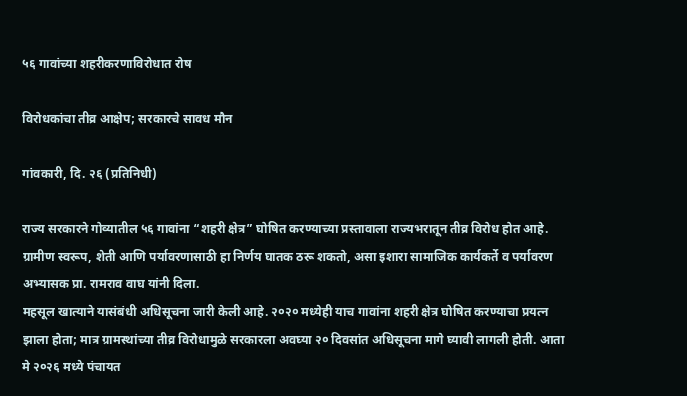५६ गावांच्या शहरीकरणाविरोधात रोष

विरोधकांचा तीव्र आक्षेप; सरकारचे सावध मौन

गांवकारी, दि. २६ (प्रतिनिधी)

राज्य सरकारने गोव्यातील ५६ गावांना “शहरी क्षेत्र” घोषित करण्याच्या प्रस्तावाला राज्यभरातून तीव्र विरोध होत आहे. ग्रामीण स्वरूप, शेती आणि पर्यावरणासाठी हा निर्णय घातक ठरू शकतो, असा इशारा सामाजिक कार्यकर्ते व पर्यावरण अभ्यासक प्रा. रामराव वाघ यांनी दिला.
महसूल खात्याने यासंबंधी अधिसूचना जारी केली आहे. २०२० मध्येही याच गावांना शहरी क्षेत्र घोषित करण्याचा प्रयत्न झाला होता; मात्र ग्रामस्थांच्या तीव्र विरोधामुळे सरकारला अवघ्या २० दिवसांत अधिसूचना मागे घ्यावी लागली होती. आता मे २०२६ मध्ये पंचायत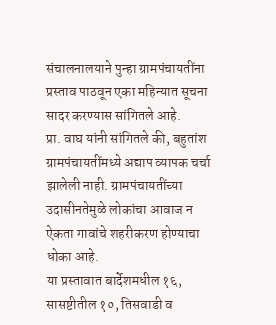संचालनालयाने पुन्हा ग्रामपंचायतींना प्रस्ताव पाठवून एका महिन्यात सूचना सादर करण्यास सांगितले आहे.
प्रा. वाघ यांनी सांगितले की, बहुतांश ग्रामपंचायतींमध्ये अद्याप व्यापक चर्चा झालेली नाही. ग्रामपंचायतींच्या उदासीनतेमुळे लोकांचा आवाज न ऐकता गावांचे शहरीकरण होण्याचा धोका आहे.
या प्रस्तावात बार्देशमधील १६, सासष्टीतील १०, तिसवाडी व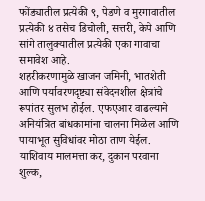फोंड्यातील प्रत्येकी ९, पेडणे व मुरगावातील प्रत्येकी ४ तसेच डिचोली, सत्तरी, केपे आणि सांगे तालुक्यातील प्रत्येकी एका गावाचा समावेश आहे.
शहरीकरणामुळे खाजन जमिनी, भातशेती आणि पर्यावरणदृष्ट्या संवेदनशील क्षेत्रांचे रूपांतर सुलभ होईल. एफएआर वाढल्याने अनियंत्रित बांधकामांना चालना मिळेल आणि पायाभूत सुविधांवर मोठा ताण येईल. याशिवाय मालमत्ता कर, दुकान परवाना शुल्क,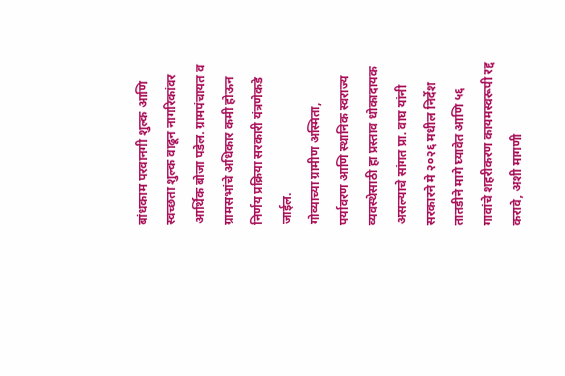बांधकाम परवानगी शुल्क आणि स्वच्छता शुल्क वाढून नागरिकांवर आर्थिक बोजा पडेल. ग्रामपंचायत व ग्रामसभांचे अधिकार कमी होऊन निर्णय प्रक्रिया सरकारी यंत्रणेकडे जाईल.
गोव्याच्या ग्रामीण अस्मिता, पर्यावरण आणि स्थानिक स्वराज्य व्यवस्थेसाठी हा प्रस्ताव धोकादायक असल्याचे सांगत प्रा. वाघ यांनी सरकारने मे २०२६ मधील निर्देश तातडीने मागे घ्यावेत आणि ५६ गावांचे शहरीकरण कायमस्वरूपी रद्द करावे, अशी मागणी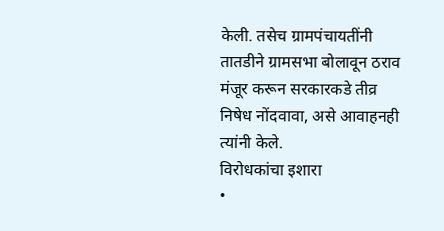केली. तसेच ग्रामपंचायतींनी तातडीने ग्रामसभा बोलावून ठराव मंजूर करून सरकारकडे तीव्र निषेध नोंदवावा, असे आवाहनही त्यांनी केले.
विरोधकांचा इशारा
•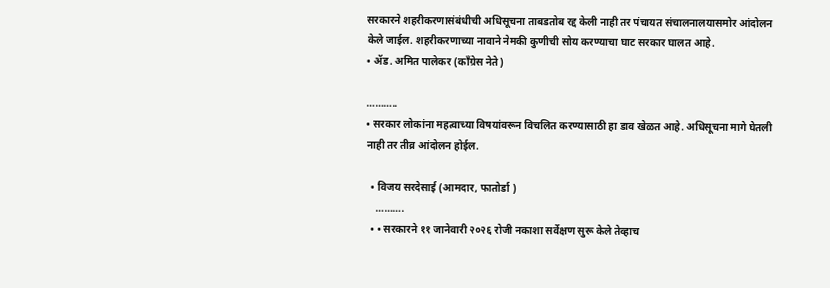सरकारने शहरीकरणासंबंधीची अधिसूचना ताबडतोब रद्द केली नाही तर पंचायत संचालनालयासमोर आंदोलन केले जाईल. शहरीकरणाच्या नावाने नेमकी कुणीची सोय करण्याचा घाट सरकार घालत आहे.
• ॲड. अमित पालेकर (काँग्रेस नेते)

………..
• सरकार लोकांना महत्वाच्या विषयांवरून विचलित करण्यासाठी हा डाव खेळत आहे. अधिसूचना मागे घेतली नाही तर तीव्र आंदोलन होईल.

  • विजय सरदेसाई (आमदार, फातोर्डा )
    ……….
  • • सरकारने ११ जानेवारी २०२६ रोजी नकाशा सर्वेक्षण सुरू केले तेव्हाच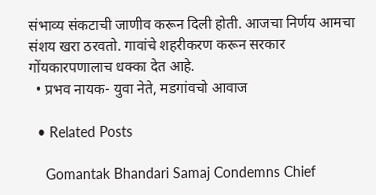संभाव्य संकटाची जाणीव करून दिली होती. आजचा निर्णय आमचा संशय खरा ठरवतो. गावांचे शहरीकरण करून सरकार गोंयकारपणालाच धक्का देत आहे.
  • प्रभव नायक- युवा नेते, मडगांवचो आवाज

  • Related Posts

    Gomantak Bhandari Samaj Condemns Chief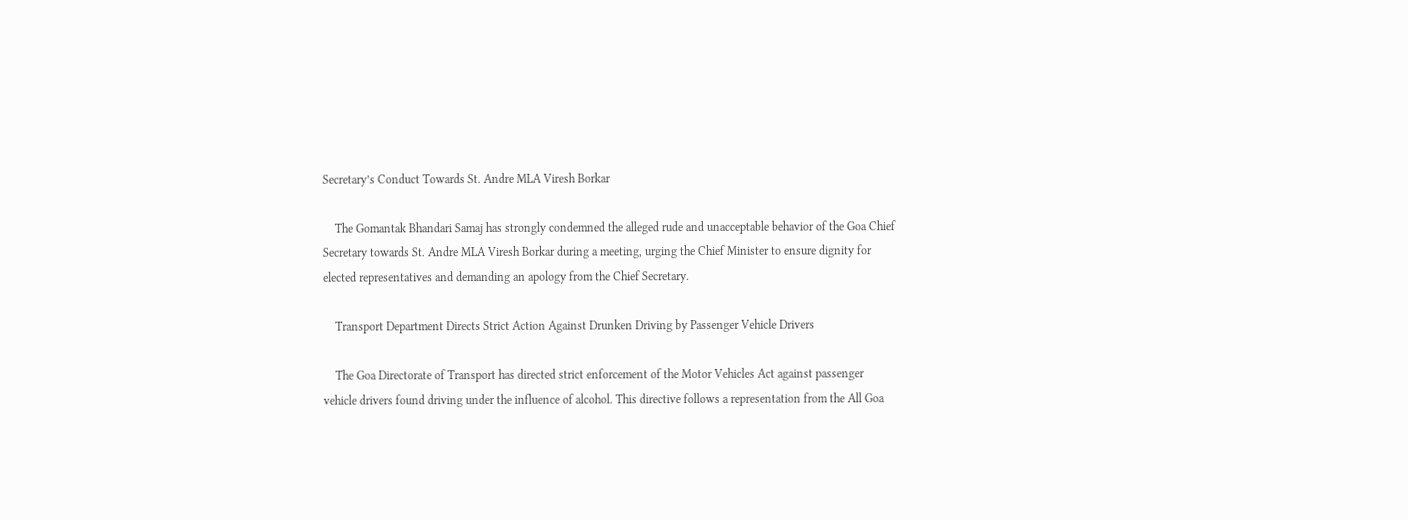Secretary’s Conduct Towards St. Andre MLA Viresh Borkar

    The Gomantak Bhandari Samaj has strongly condemned the alleged rude and unacceptable behavior of the Goa Chief Secretary towards St. Andre MLA Viresh Borkar during a meeting, urging the Chief Minister to ensure dignity for elected representatives and demanding an apology from the Chief Secretary.

    Transport Department Directs Strict Action Against Drunken Driving by Passenger Vehicle Drivers

    The Goa Directorate of Transport has directed strict enforcement of the Motor Vehicles Act against passenger vehicle drivers found driving under the influence of alcohol. This directive follows a representation from the All Goa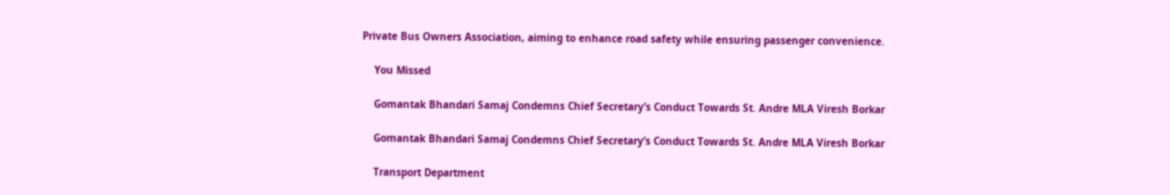Private Bus Owners Association, aiming to enhance road safety while ensuring passenger convenience.

    You Missed

    Gomantak Bhandari Samaj Condemns Chief Secretary’s Conduct Towards St. Andre MLA Viresh Borkar

    Gomantak Bhandari Samaj Condemns Chief Secretary’s Conduct Towards St. Andre MLA Viresh Borkar

    Transport Department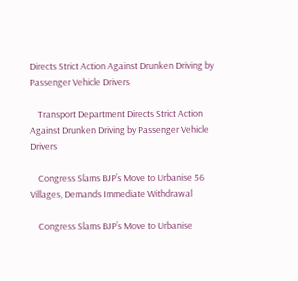Directs Strict Action Against Drunken Driving by Passenger Vehicle Drivers

    Transport Department Directs Strict Action Against Drunken Driving by Passenger Vehicle Drivers

    Congress Slams BJP’s Move to Urbanise 56 Villages, Demands Immediate Withdrawal

    Congress Slams BJP’s Move to Urbanise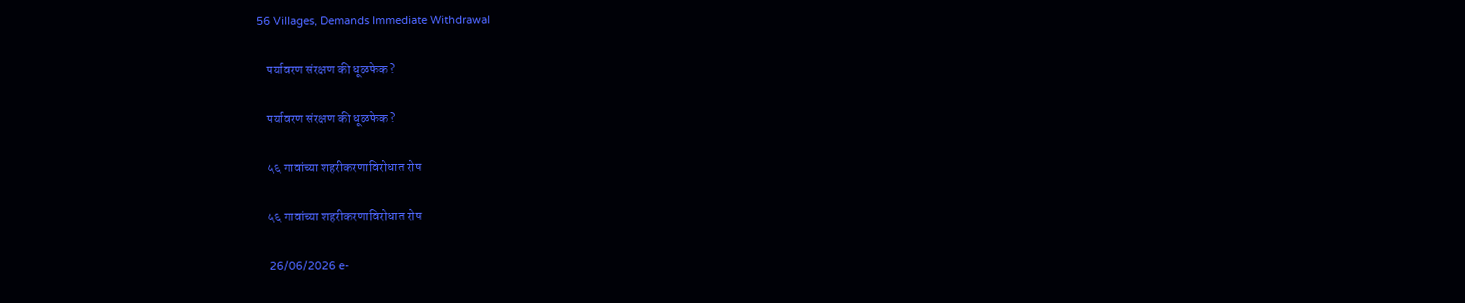56 Villages, Demands Immediate Withdrawal

    पर्यावरण संरक्षण की धूळफेक ?

    पर्यावरण संरक्षण की धूळफेक ?

    ५६ गावांच्या शहरीकरणाविरोधात रोष

    ५६ गावांच्या शहरीकरणाविरोधात रोष

    26/06/2026 e-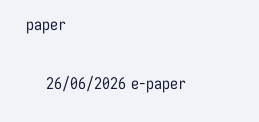paper

    26/06/2026 e-paper